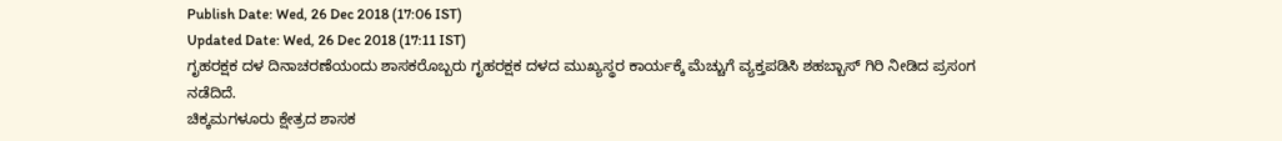Publish Date: Wed, 26 Dec 2018 (17:06 IST)
Updated Date: Wed, 26 Dec 2018 (17:11 IST)
ಗೃಹರಕ್ಷಕ ದಳ ದಿನಾಚರಣೆಯಂದು ಶಾಸಕರೊಬ್ಬರು ಗೃಹರಕ್ಷಕ ದಳದ ಮುಖ್ಯಸ್ಥರ ಕಾರ್ಯಕ್ಕೆ ಮೆಚ್ಚುಗೆ ವ್ಯಕ್ತಪಡಿಸಿ ಶಹಬ್ಬಾಸ್ ಗಿರಿ ನೀಡಿದ ಪ್ರಸಂಗ ನಡೆದಿದೆ.
ಚಿಕ್ಕಮಗಳೂರು ಕ್ಷೇತ್ರದ ಶಾಸಕ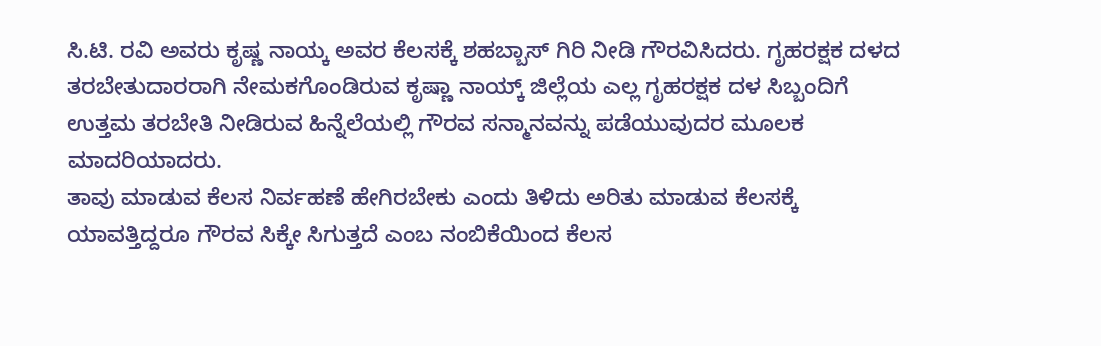ಸಿ.ಟಿ. ರವಿ ಅವರು ಕೃಷ್ಣ ನಾಯ್ಕ ಅವರ ಕೆಲಸಕ್ಕೆ ಶಹಬ್ಬಾಸ್ ಗಿರಿ ನೀಡಿ ಗೌರವಿಸಿದರು. ಗೃಹರಕ್ಷಕ ದಳದ ತರಬೇತುದಾರರಾಗಿ ನೇಮಕಗೊಂಡಿರುವ ಕೃಷ್ಣಾ ನಾಯ್ಕ್ ಜಿಲ್ಲೆಯ ಎಲ್ಲ ಗೃಹರಕ್ಷಕ ದಳ ಸಿಬ್ಬಂದಿಗೆ ಉತ್ತಮ ತರಬೇತಿ ನೀಡಿರುವ ಹಿನ್ನೆಲೆಯಲ್ಲಿ ಗೌರವ ಸನ್ಮಾನವನ್ನು ಪಡೆಯುವುದರ ಮೂಲಕ ಮಾದರಿಯಾದರು.
ತಾವು ಮಾಡುವ ಕೆಲಸ ನಿರ್ವಹಣೆ ಹೇಗಿರಬೇಕು ಎಂದು ತಿಳಿದು ಅರಿತು ಮಾಡುವ ಕೆಲಸಕ್ಕೆ ಯಾವತ್ತಿದ್ದರೂ ಗೌರವ ಸಿಕ್ಕೇ ಸಿಗುತ್ತದೆ ಎಂಬ ನಂಬಿಕೆಯಿಂದ ಕೆಲಸ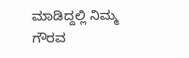ಮಾಡಿದ್ದಲ್ಲಿ ನಿಮ್ಮ ಗೌರವ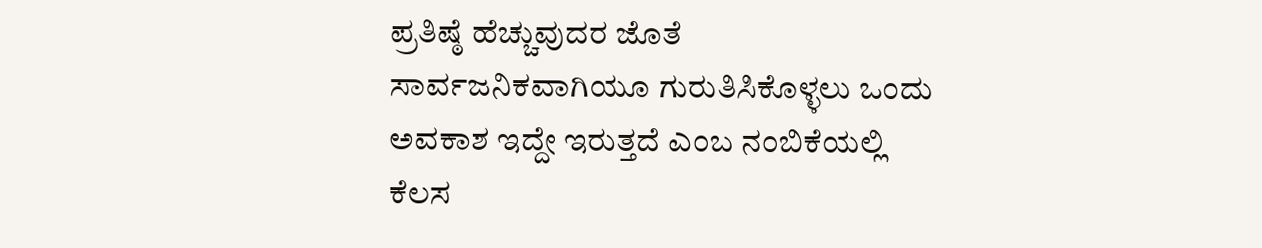ಪ್ರತಿಷ್ಠೆ ಹೆಚ್ಚುವುದರ ಜೊತೆ ಸಾರ್ವಜನಿಕವಾಗಿಯೂ ಗುರುತಿಸಿಕೊಳ್ಳಲು ಒಂದು ಅವಕಾಶ ಇದ್ದೇ ಇರುತ್ತದೆ ಎಂಬ ನಂಬಿಕೆಯಲ್ಲಿ ಕೆಲಸ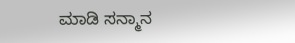ಮಾಡಿ ಸನ್ಮಾನ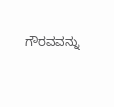ಗೌರವವನ್ನು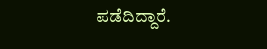ಪಡೆದಿದ್ದಾರೆ.